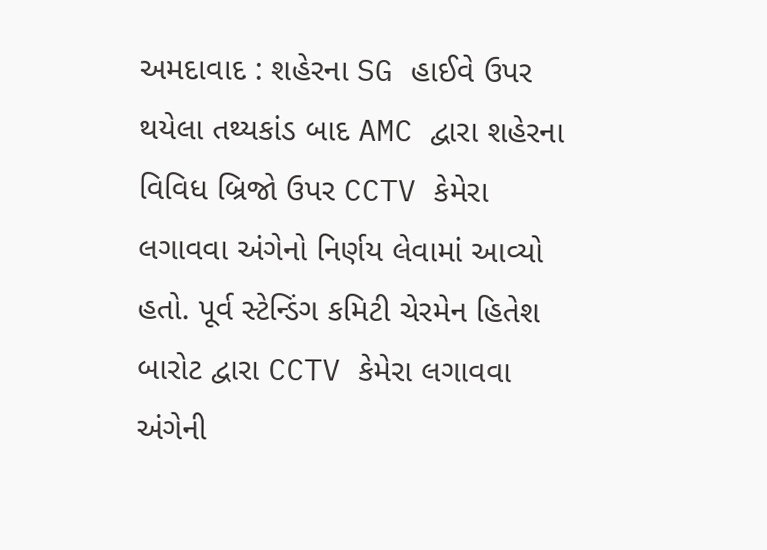અમદાવાદ : શહેરના SG હાઈવે ઉપર થયેલા તથ્યકાંડ બાદ AMC દ્વારા શહેરના વિવિધ બ્રિજો ઉપર CCTV કેમેરા લગાવવા અંગેનો નિર્ણય લેવામાં આવ્યો હતો. પૂર્વ સ્ટેન્ડિંગ કમિટી ચેરમેન હિતેશ બારોટ દ્વારા CCTV કેમેરા લગાવવા અંગેની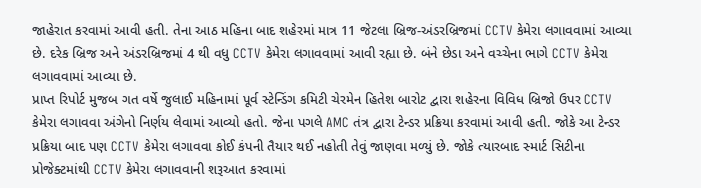જાહેરાત કરવામાં આવી હતી. તેના આઠ મહિના બાદ શહેરમાં માત્ર 11 જેટલા બ્રિજ-અંડરબ્રિજમાં CCTV કેમેરા લગાવવામાં આવ્યા છે. દરેક બ્રિજ અને અંડરબ્રિજમાં 4 થી વધુ CCTV કેમેરા લગાવવામાં આવી રહ્યા છે. બંને છેડા અને વચ્ચેના ભાગે CCTV કેમેરા લગાવવામાં આવ્યા છે.
પ્રાપ્ત રિપોર્ટ મુજબ ગત વર્ષે જુલાઈ મહિનામાં પૂર્વ સ્ટેન્ડિંગ કમિટી ચેરમેન હિતેશ બારોટ દ્વારા શહેરના વિવિધ બ્રિજો ઉપર CCTV કેમેરા લગાવવા અંગેનો નિર્ણય લેવામાં આવ્યો હતો. જેના પગલે AMC તંત્ર દ્વારા ટેન્ડર પ્રક્રિયા કરવામાં આવી હતી. જોકે આ ટેન્ડર પ્રક્રિયા બાદ પણ CCTV કેમેરા લગાવવા કોઈ કંપની તૈયાર થઈ નહોતી તેવું જાણવા મળ્યું છે. જોકે ત્યારબાદ સ્માર્ટ સિટીના પ્રોજેક્ટમાંથી CCTV કેમેરા લગાવવાની શરૂઆત કરવામાં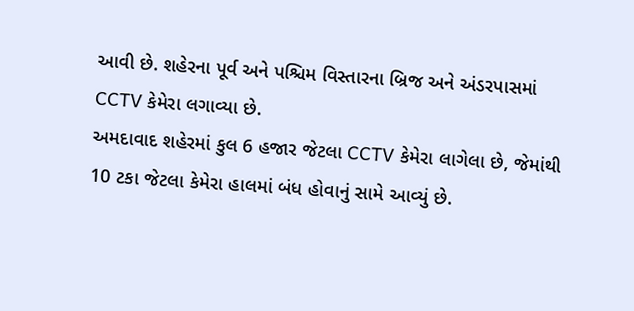આવી છે. શહેરના પૂર્વ અને પશ્ચિમ વિસ્તારના બ્રિજ અને અંડરપાસમાં CCTV કેમેરા લગાવ્યા છે.
અમદાવાદ શહેરમાં કુલ 6 હજાર જેટલા CCTV કેમેરા લાગેલા છે, જેમાંથી 10 ટકા જેટલા કેમેરા હાલમાં બંધ હોવાનું સામે આવ્યું છે.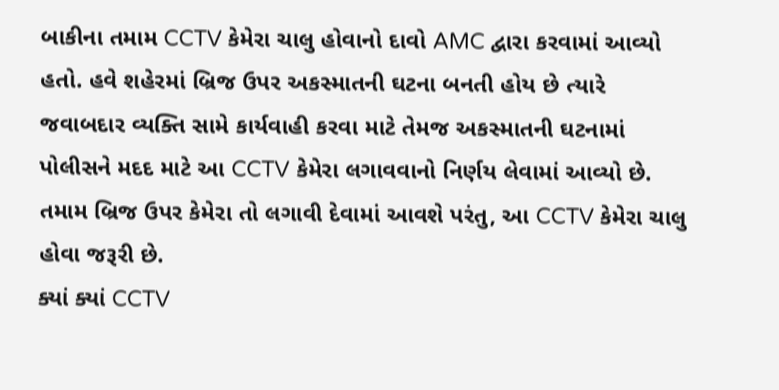બાકીના તમામ CCTV કેમેરા ચાલુ હોવાનો દાવો AMC દ્વારા કરવામાં આવ્યો હતો. હવે શહેરમાં બ્રિજ ઉપર અકસ્માતની ઘટના બનતી હોય છે ત્યારે જવાબદાર વ્યક્તિ સામે કાર્યવાહી કરવા માટે તેમજ અકસ્માતની ઘટનામાં પોલીસને મદદ માટે આ CCTV કેમેરા લગાવવાનો નિર્ણય લેવામાં આવ્યો છે. તમામ બ્રિજ ઉપર કેમેરા તો લગાવી દેવામાં આવશે પરંતુ, આ CCTV કેમેરા ચાલુ હોવા જરૂરી છે.
ક્યાં ક્યાં CCTV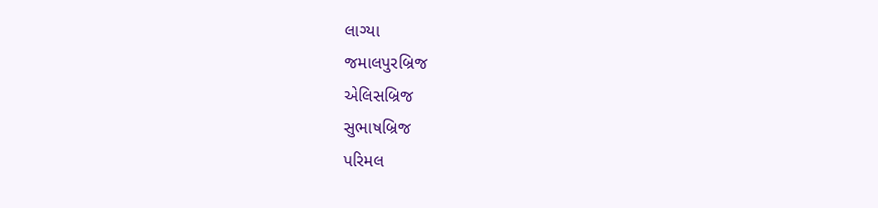લાગ્યા
જમાલપુરબ્રિજ
એલિસબ્રિજ
સુભાષબ્રિજ
પરિમલ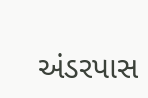અંડરપાસ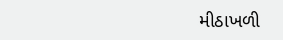મીઠાખળી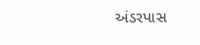અંડરપાસ